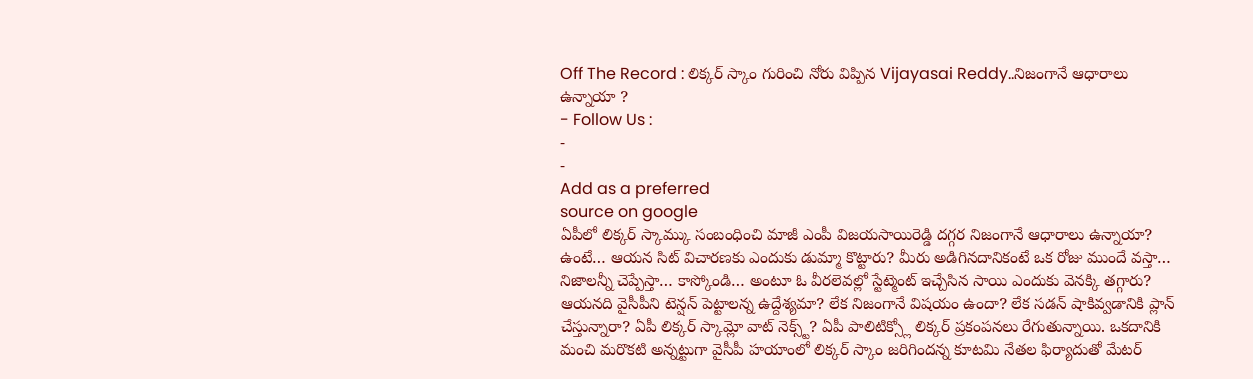Off The Record : లిక్కర్ స్కాం గురించి నోరు విప్పిన Vijayasai Reddy..నిజంగానే ఆధారాలు ఉన్నాయా ?
- Follow Us :
-
-
Add as a preferred
source on google
ఏపీలో లిక్కర్ స్కామ్కు సంబంధించి మాజీ ఎంపీ విజయసాయిరెడ్డి దగ్గర నిజంగానే ఆధారాలు ఉన్నాయా? ఉంటే… ఆయన సిట్ విచారణకు ఎందుకు డుమ్మా కొట్టారు? మీరు అడిగినదానికంటే ఒక రోజు ముందే వస్తా… నిజాలన్నీ చెప్పేస్తా… కాస్కోండి… అంటూ ఓ వీరలెవల్లో స్టేట్మెంట్ ఇచ్చేసిన సాయి ఎందుకు వెనక్కి తగ్గారు? ఆయనది వైసీపీని టెన్షన్ పెట్టాలన్న ఉద్దేశ్యమా? లేక నిజంగానే విషయం ఉందా? లేక సడన్ షాకివ్వడానికి ప్లాన్ చేస్తున్నారా? ఏపీ లిక్కర్ స్కామ్లో వాట్ నెక్స్ట్? ఏపీ పాలిటిక్స్లో లిక్కర్ ప్రకంపనలు రేగుతున్నాయి. ఒకదానికి మంచి మరొకటి అన్నట్టుగా వైసీపీ హయాంలో లిక్కర్ స్కాం జరిగిందన్న కూటమి నేతల ఫిర్యాదుతో మేటర్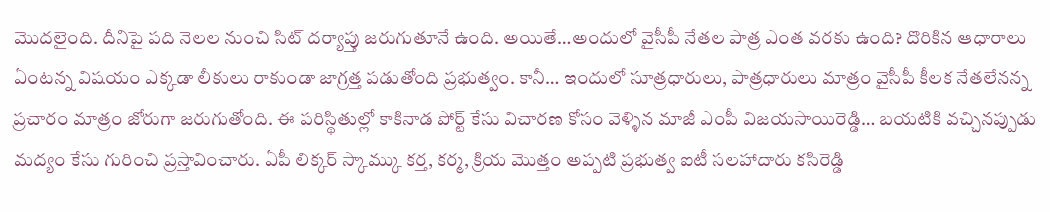మొదలైంది. దీనిపై పది నెలల నుంచి సిట్ దర్యాప్తు జరుగుతూనే ఉంది. అయితే…అందులో వైసీపీ నేతల పాత్ర ఎంత వరకు ఉంది? దొరికిన ఆధారాలు ఏంటన్న విషయం ఎక్కడా లీకులు రాకుండా జాగ్రత్త పడుతోంది ప్రభుత్వం. కానీ… ఇందులో సూత్రధారులు, పాత్రధారులు మాత్రం వైసీపీ కీలక నేతలేనన్న ప్రచారం మాత్రం జోరుగా జరుగుతోంది. ఈ పరిస్థితుల్లో కాకినాడ పోర్ట్ కేసు విచారణ కోసం వెళ్ళిన మాజీ ఎంపీ విజయసాయిరెడ్డి… బయటికి వచ్చినప్పుడు మద్యం కేసు గురించి ప్రస్తావించారు. ఏపీ లిక్కర్ స్కామ్కు కర్త, కర్మ, క్రియ మొత్తం అప్పటి ప్రభుత్వ ఐటీ సలహాదారు కసిరెడ్డి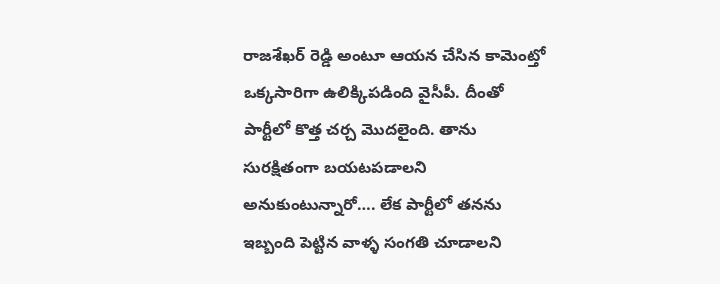రాజశేఖర్ రెడ్డి అంటూ ఆయన చేసిన కామెంట్తో ఒక్కసారిగా ఉలిక్కిపడింది వైసీపీ. దీంతో పార్టీలో కొత్త చర్చ మొదలైంది. తాను సురక్షితంగా బయటపడాలని అనుకుంటున్నారో…. లేక పార్టీలో తనను ఇబ్బంది పెట్టిన వాళ్ళ సంగతి చూడాలని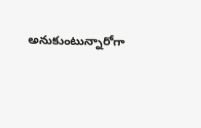అనుకుంటున్నారోగా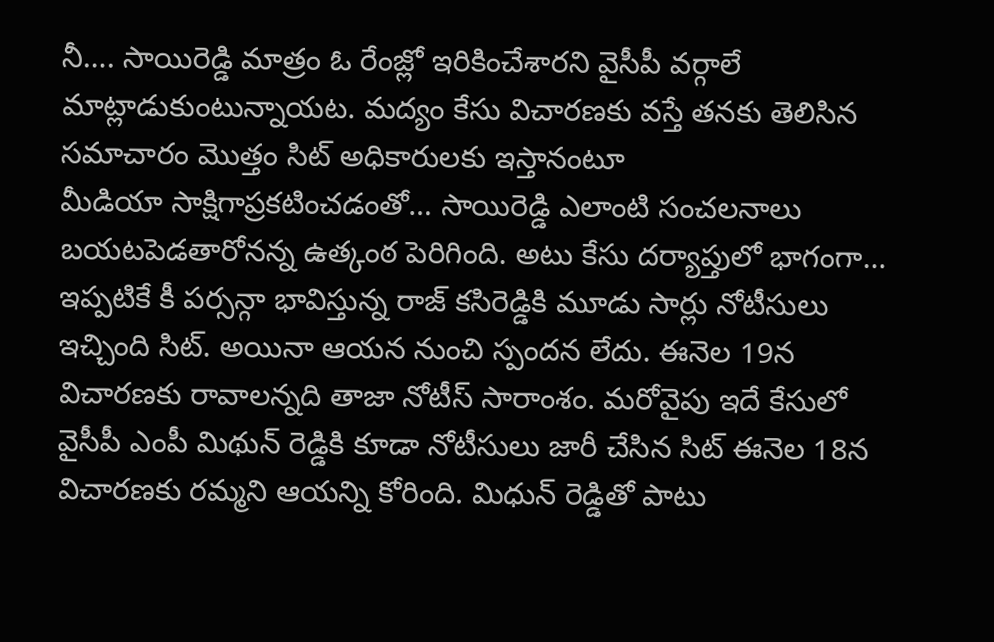నీ…. సాయిరెడ్డి మాత్రం ఓ రేంజ్లో ఇరికించేశారని వైసీపీ వర్గాలే మాట్లాడుకుంటున్నాయట. మద్యం కేసు విచారణకు వస్తే తనకు తెలిసిన సమాచారం మొత్తం సిట్ అధికారులకు ఇస్తానంటూ
మీడియా సాక్షిగాప్రకటించడంతో… సాయిరెడ్డి ఎలాంటి సంచలనాలు బయటపెడతారోనన్న ఉత్కంఠ పెరిగింది. అటు కేసు దర్యాప్తులో భాగంగా… ఇప్పటికే కీ పర్సన్గా భావిస్తున్న రాజ్ కసిరెడ్డికి మూడు సార్లు నోటీసులు ఇచ్చింది సిట్. అయినా ఆయన నుంచి స్పందన లేదు. ఈనెల 19న విచారణకు రావాలన్నది తాజా నోటీస్ సారాంశం. మరోవైపు ఇదే కేసులో వైసీపీ ఎంపీ మిథున్ రెడ్డికి కూడా నోటీసులు జారీ చేసిన సిట్ ఈనెల 18న విచారణకు రమ్మని ఆయన్ని కోరింది. మిధున్ రెడ్డితో పాటు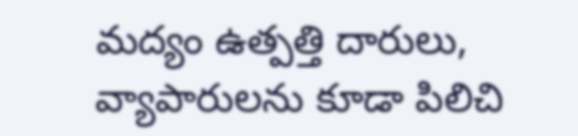మద్యం ఉత్పత్తి దారులు, వ్యాపారులను కూడా పిలిచి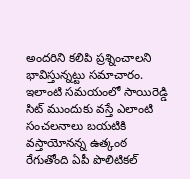అందరిని కలిపి ప్రశ్నించాలని భావిస్తున్నట్టు సమాచారం. ఇలాంటి సమయంలో సాయిరెడ్డి సిట్ ముందుకు వస్తే ఎలాంటి సంచలనాలు బయటికి వస్తాయోనన్న ఉత్కంఠ రేగుతోంది ఏపీ పొలిటికల్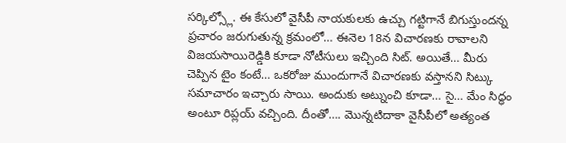సర్కిల్స్లో. ఈ కేసులో వైసీపీ నాయకులకు ఉచ్చు గట్టిగానే బిగుస్తుందన్న ప్రచారం జరుగుతున్న క్రమంలో… ఈనెల 18న విచారణకు రావాలని విజయసాయిరెడ్డికి కూడా నోటీసులు ఇచ్చింది సిట్. అయితే… మీరు చెప్పిన టైం కంటే… ఒకరోజు ముందుగానే విచారణకు వస్తానని సిట్కు సమాచారం ఇచ్చారు సాయి. అందుకు అట్నుంచి కూడా… సై… మేం సిద్ధం అంటూ రిప్లయ్ వచ్చింది. దీంతో…. మొన్నటిదాకా వైసీపీలో అత్యంత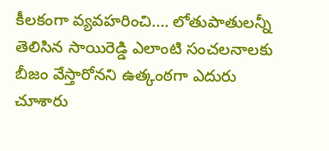కీలకంగా వ్యవహరించి…. లోతుపాతులన్నీ తెలిసిన సాయిరెడ్డి ఎలాంటి సంచలనాలకు బీజం వేస్తారోనని ఉత్కంఠగా ఎదురు చూశారు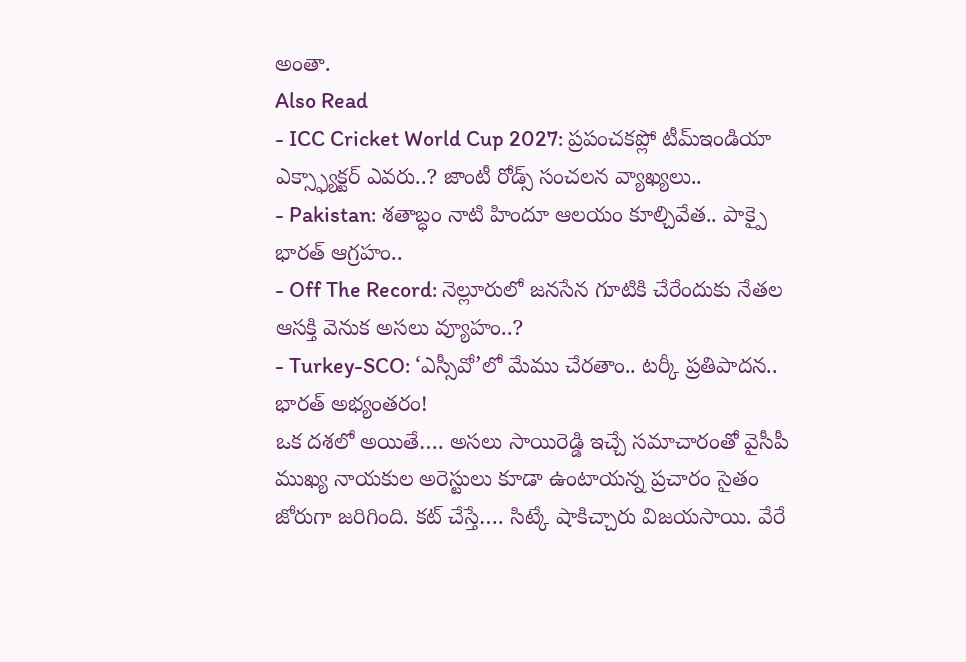అంతా.
Also Read
- ICC Cricket World Cup 2027: ప్రపంచకప్లో టీమ్ఇండియా ఎక్స్ఫ్యాక్టర్ ఎవరు..? జాంటీ రోడ్స్ సంచలన వ్యాఖ్యలు..
- Pakistan: శతాబ్ధం నాటి హిందూ ఆలయం కూల్చివేత.. పాక్పై భారత్ ఆగ్రహం..
- Off The Record: నెల్లూరులో జనసేన గూటికి చేరేందుకు నేతల ఆసక్తి వెనుక అసలు వ్యూహం..?
- Turkey-SCO: ‘ఎస్సీవో’లో మేము చేరతాం.. టర్కీ ప్రతిపాదన.. భారత్ అభ్యంతరం!
ఒక దశలో అయితే…. అసలు సాయిరెడ్డి ఇచ్చే సమాచారంతో వైసీపీ ముఖ్య నాయకుల అరెస్టులు కూడా ఉంటాయన్న ప్రచారం సైతం జోరుగా జరిగింది. కట్ చేస్తే…. సిట్కే షాకిచ్చారు విజయసాయి. వేరే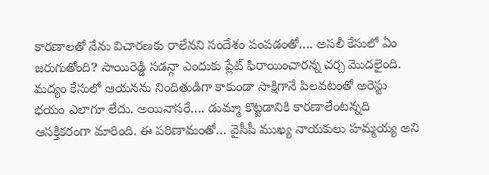కారణాలతో నేను విచారణకు రాలేనని సందేశం పంపడంతో…. అసలీ కేసులో ఏం జరుగుతోంది? సాయిరెడ్డి సడన్గా ఎందుకు ప్లేట్ ఫిరాయించారన్న చర్చ మొదలైంది. మద్యం కేసులో ఆయనను నిందితుడిగా కాకుండా సాక్షిగానే పిలవటంతో అరెస్టు భయం ఎలాగూ లేదు. అయినాసరే…. డుమ్మా కొట్టడానికి కారణాలేంటన్నది ఆసక్తికరంగా మారింది. ఈ పరిణామంతో… వైసీపీ ముఖ్య నాయకులు హమ్మయ్య అని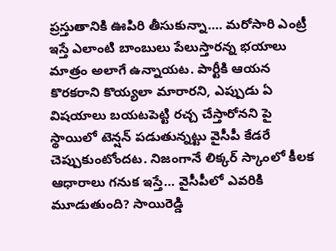ప్రస్తుతానికి ఊపిరి తీసుకున్నా…. మరోసారి ఎంట్రీ ఇస్తే ఎలాంటి బాంబులు పేలుస్తారన్న భయాలు మాత్రం అలాగే ఉన్నాయట. పార్టీకి ఆయన కొరకరాని కొయ్యలా మారారని, ఎప్పుడు ఏ విషయాలు బయటపెట్టి రచ్చ చేస్తారోనని పై స్థాయిలో టెన్షన్ పడుతున్నట్టు వైసీపీ కేడరే చెప్పుకుంటోందట. నిజంగానే లిక్కర్ స్కాంలో కీలక ఆధారాలు గనుక ఇస్తే… వైసీపీలో ఎవరికి మూడుతుంది? సాయిరెడ్డి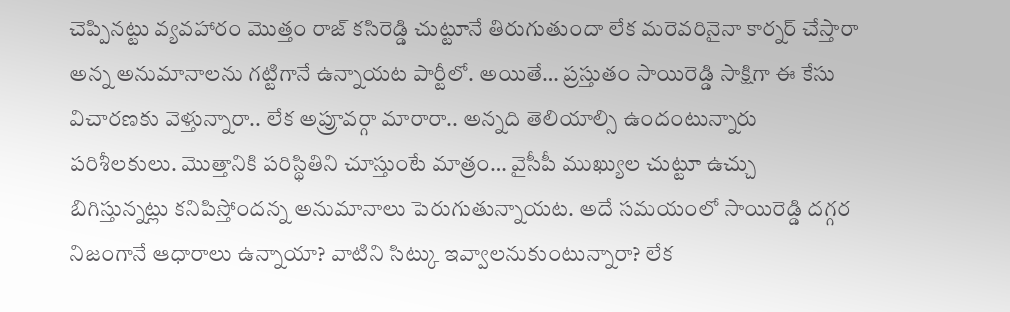చెప్పినట్టు వ్యవహారం మొత్తం రాజ్ కసిరెడ్డి చుట్టూనే తిరుగుతుందా లేక మరెవరినైనా కార్నర్ చేస్తారా అన్న అనుమానాలను గట్టిగానే ఉన్నాయట పార్టీలో. అయితే… ప్రస్తుతం సాయిరెడ్డి సాక్షిగా ఈ కేసు విచారణకు వెళ్తున్నారా.. లేక అప్రూవర్గా మారారా.. అన్నది తెలియాల్సి ఉందంటున్నారు పరిశీలకులు. మొత్తానికి పరిస్థితిని చూస్తుంటే మాత్రం… వైసీపీ ముఖ్యుల చుట్టూ ఉచ్చు బిగిస్తున్నట్లు కనిపిస్తోందన్న అనుమానాలు పెరుగుతున్నాయట. అదే సమయంలో సాయిరెడ్డి దగ్గర నిజంగానే ఆధారాలు ఉన్నాయా? వాటిని సిట్కు ఇవ్వాలనుకుంటున్నారా? లేక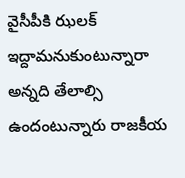వైసీపీకి ఝలక్ ఇద్దామనుకుంటున్నారా అన్నది తేలాల్సి ఉందంటున్నారు రాజకీయ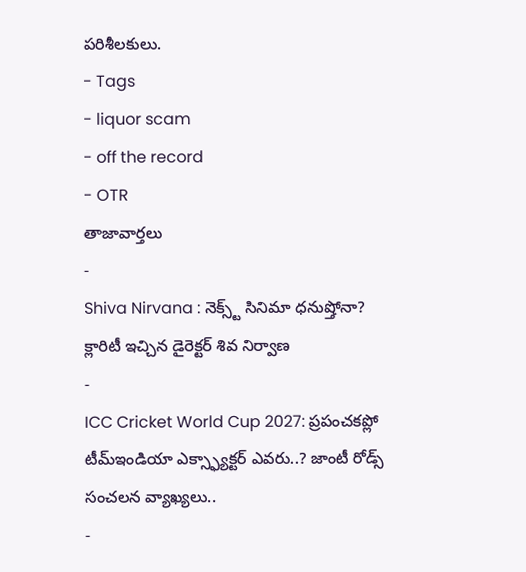పరిశీలకులు.
- Tags
- liquor scam
- off the record
- OTR
తాజావార్తలు
-
Shiva Nirvana : నెక్స్ట్ సినిమా ధనుష్తోనా? క్లారిటీ ఇచ్చిన డైరెక్టర్ శివ నిర్వాణ
-
ICC Cricket World Cup 2027: ప్రపంచకప్లో టీమ్ఇండియా ఎక్స్ఫ్యాక్టర్ ఎవరు..? జాంటీ రోడ్స్ సంచలన వ్యాఖ్యలు..
-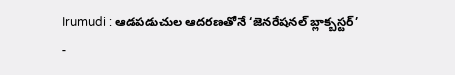Irumudi : ఆడపడుచుల ఆదరణతోనే ‘జెనరేషనల్ బ్లాక్బస్టర్’
-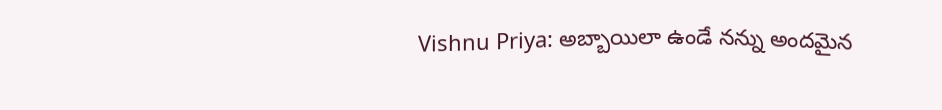Vishnu Priya: అబ్బాయిలా ఉండే నన్ను అందమైన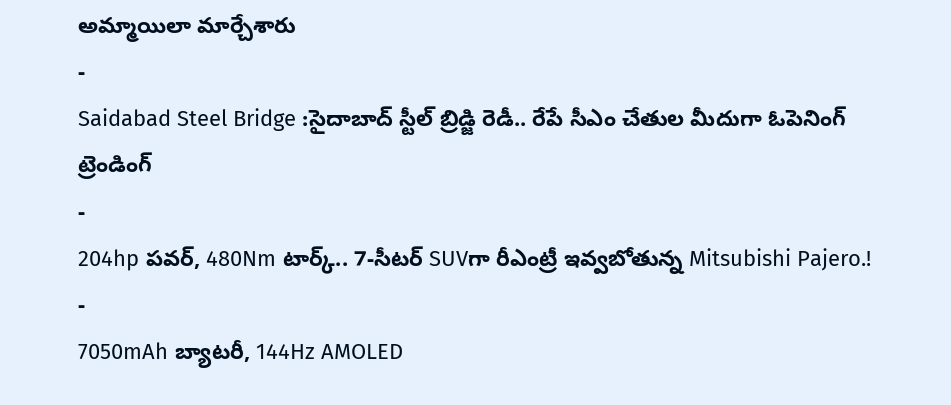అమ్మాయిలా మార్చేశారు
-
Saidabad Steel Bridge :సైదాబాద్ స్టీల్ బ్రిడ్జి రెడీ.. రేపే సీఎం చేతుల మీదుగా ఓపెనింగ్
ట్రెండింగ్
-
204hp పవర్, 480Nm టార్క్.. 7-సీటర్ SUVగా రీఎంట్రీ ఇవ్వబోతున్న Mitsubishi Pajero.!
-
7050mAh బ్యాటరీ, 144Hz AMOLED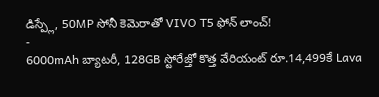డిస్ప్లే, 50MP సోనీ కెమెరాతో VIVO T5 ఫోన్ లాంచ్!
-
6000mAh బ్యాటరీ, 128GB స్టోరేజ్తో కొత్త వేరియంట్ రూ.14,499కే Lava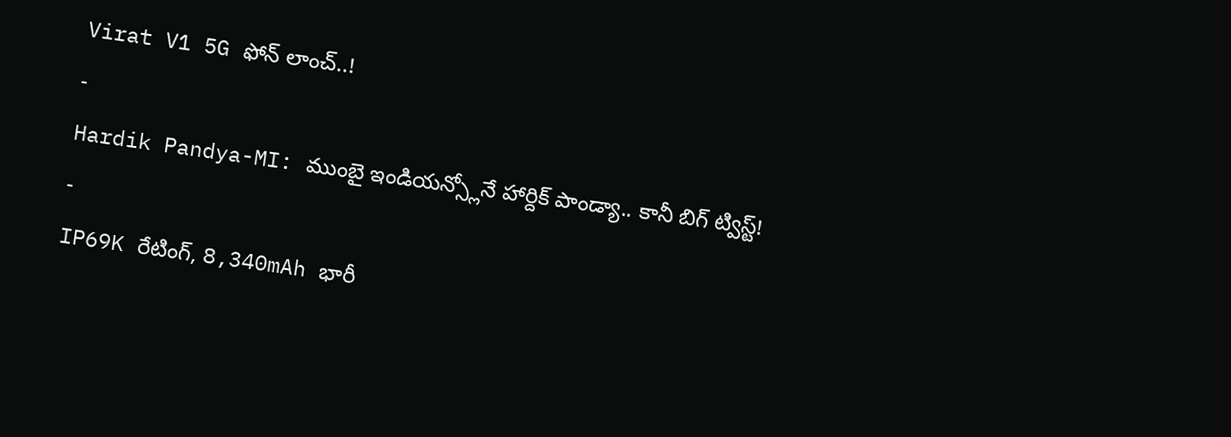Virat V1 5G ఫోన్ లాంచ్..!
-
Hardik Pandya-MI: ముంబై ఇండియన్స్లోనే హార్దిక్ పాండ్యా.. కానీ బిగ్ ట్విస్ట్!
-
IP69K రేటింగ్, 8,340mAh భారీ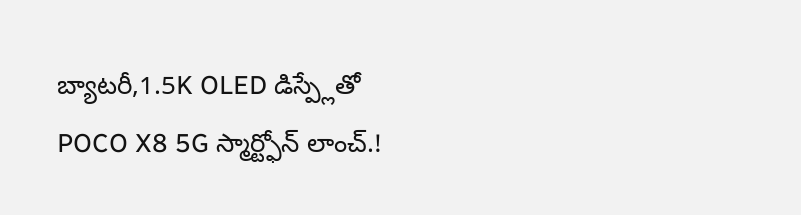బ్యాటరీ,1.5K OLED డిస్ప్లేతో POCO X8 5G స్మార్ట్ఫోన్ లాంచ్.!